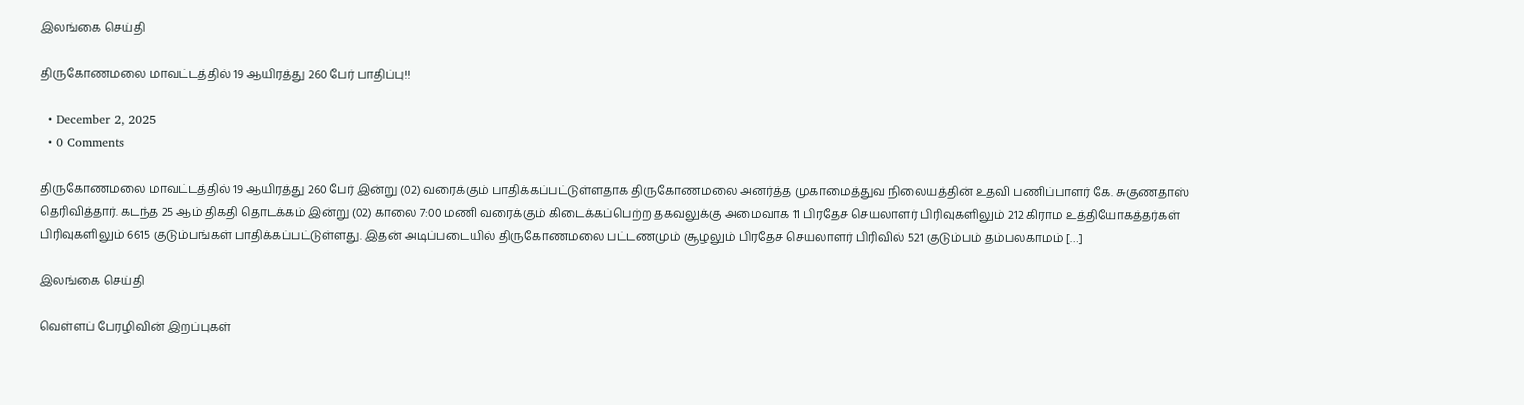இலங்கை செய்தி

திருகோணமலை மாவட்டத்தில் 19 ஆயிரத்து 260 பேர் பாதிப்பு!!

  • December 2, 2025
  • 0 Comments

திருகோணமலை மாவட்டத்தில் 19 ஆயிரத்து 260 பேர் இன்று (02) வரைக்கும் பாதிக்கப்பட்டுள்ளதாக திருகோணமலை அனர்த்த முகாமைத்துவ நிலையத்தின் உதவி பணிப்பாளர் கே. சுகுணதாஸ் தெரிவித்தார். கடந்த 25 ஆம் திகதி தொடக்கம் இன்று (02) காலை 7:00 மணி வரைக்கும் கிடைக்கப்பெற்ற தகவலுக்கு அமைவாக 11 பிரதேச செயலாளர் பிரிவுகளிலும் 212 கிராம உத்தியோகத்தர்கள் பிரிவுகளிலும் 6615 குடும்பங்கள் பாதிக்கப்பட்டுள்ளது. இதன் அடிப்படையில் திருகோணமலை பட்டணமும் சூழலும் பிரதேச செயலாளர் பிரிவில் 521 குடும்பம் தம்பலகாமம் […]

இலங்கை செய்தி

வெள்ளப் பேரழிவின் இறப்புகள்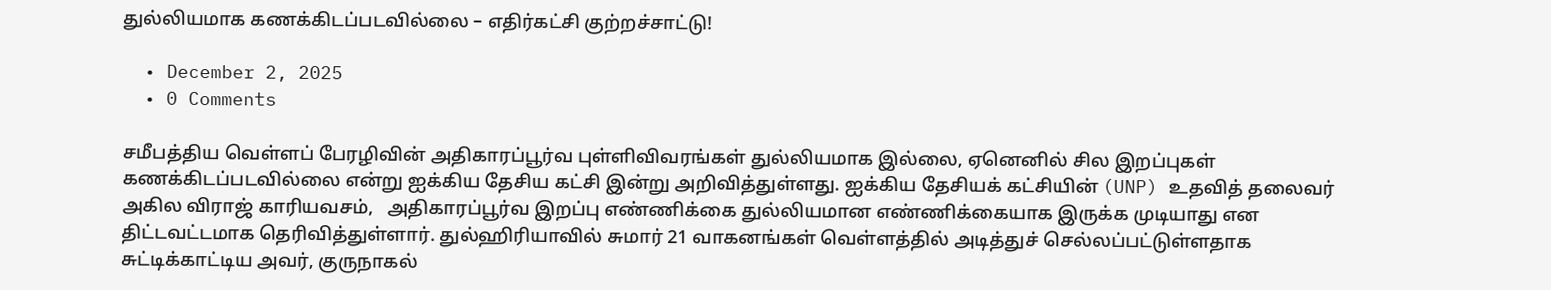துல்லியமாக கணக்கிடப்படவில்லை – எதிர்கட்சி குற்றச்சாட்டு!

  • December 2, 2025
  • 0 Comments

சமீபத்திய வெள்ளப் பேரழிவின் அதிகாரப்பூர்வ புள்ளிவிவரங்கள் துல்லியமாக இல்லை, ஏனெனில் சில இறப்புகள் கணக்கிடப்படவில்லை என்று ஐக்கிய தேசிய கட்சி இன்று அறிவித்துள்ளது. ஐக்கிய தேசியக் கட்சியின் (UNP) உதவித் தலைவர் அகில விராஜ் காரியவசம்,   அதிகாரப்பூர்வ இறப்பு எண்ணிக்கை துல்லியமான எண்ணிக்கையாக இருக்க முடியாது என திட்டவட்டமாக தெரிவித்துள்ளார். துல்ஹிரியாவில் சுமார் 21 வாகனங்கள் வெள்ளத்தில் அடித்துச் செல்லப்பட்டுள்ளதாக சுட்டிக்காட்டிய அவர், குருநாகல்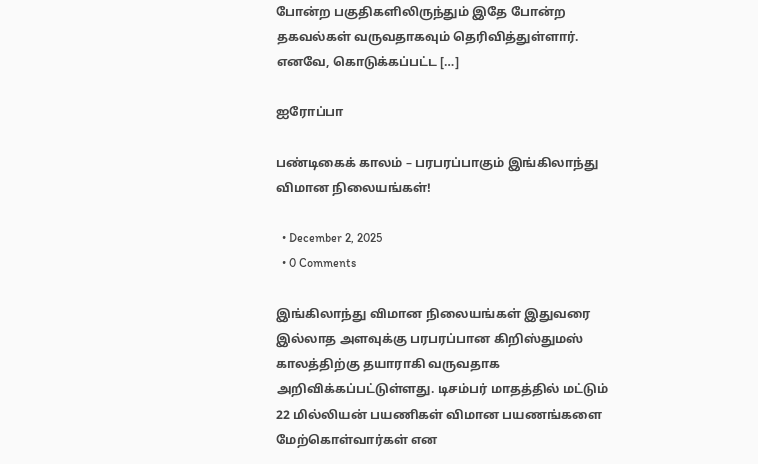போன்ற பகுதிகளிலிருந்தும் இதே போன்ற தகவல்கள் வருவதாகவும் தெரிவித்துள்ளார். எனவே, கொடுக்கப்பட்ட […]

ஐரோப்பா

பண்டிகைக் காலம் – பரபரப்பாகும் இங்கிலாந்து விமான நிலையங்கள்!

  • December 2, 2025
  • 0 Comments

இங்கிலாந்து விமான நிலையங்கள் இதுவரை இல்லாத அளவுக்கு பரபரப்பான கிறிஸ்துமஸ் காலத்திற்கு தயாராகி வருவதாக அறிவிக்கப்பட்டுள்ளது. டிசம்பர் மாதத்தில் மட்டும் 22 மில்லியன் பயணிகள் விமான பயணங்களை மேற்கொள்வார்கள் என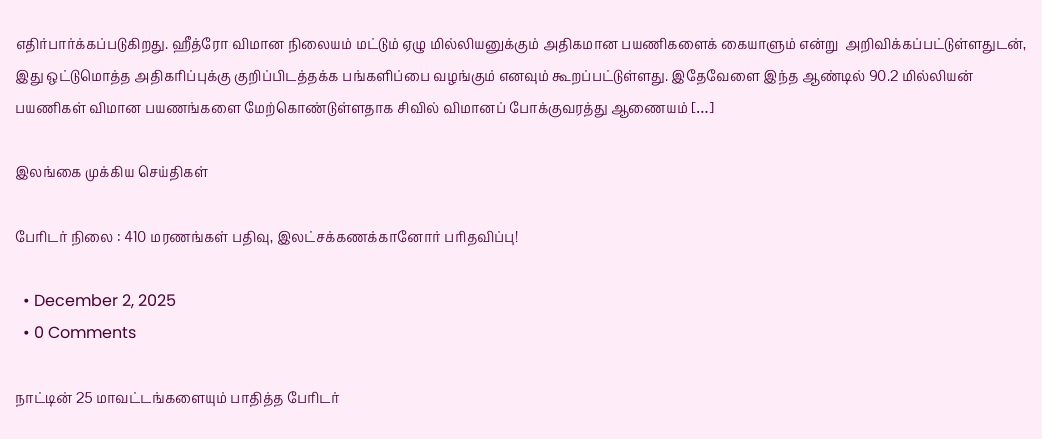எதிர்பார்க்கப்படுகிறது. ஹீத்ரோ விமான நிலையம் மட்டும் ஏழு மில்லியனுக்கும் அதிகமான பயணிகளைக் கையாளும் என்று  அறிவிக்கப்பட்டுள்ளதுடன்,  இது ஒட்டுமொத்த அதிகரிப்புக்கு குறிப்பிடத்தக்க பங்களிப்பை வழங்கும் எனவும் கூறப்பட்டுள்ளது. இதேவேளை இந்த ஆண்டில் 90.2 மில்லியன் பயணிகள் விமான பயணங்களை மேற்கொண்டுள்ளதாக சிவில் விமானப் போக்குவரத்து ஆணையம் […]

இலங்கை முக்கிய செய்திகள்

பேரிடர் நிலை : 410 மரணங்கள் பதிவு, இலட்சக்கணக்கானோர் பரிதவிப்பு!

  • December 2, 2025
  • 0 Comments

நாட்டின் 25 மாவட்டங்களையும் பாதித்த பேரிடர்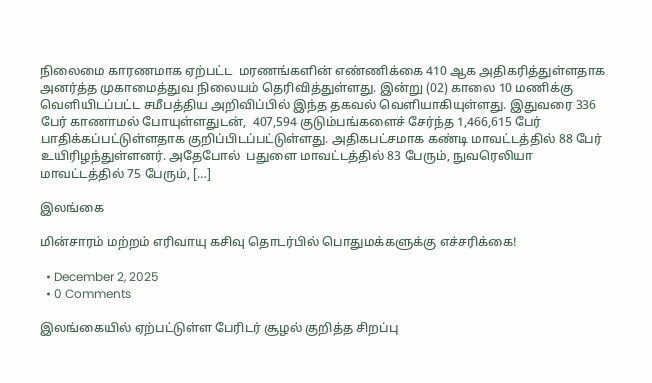நிலைமை காரணமாக ஏற்பட்ட  மரணங்களின் எண்ணிக்கை 410 ஆக அதிகரித்துள்ளதாக அனர்த்த முகாமைத்துவ நிலையம் தெரிவித்துள்ளது. இன்று (02) காலை 10 மணிக்கு வெளியிடப்பட்ட சமீபத்திய அறிவிப்பில் இந்த தகவல் வெளியாகியுள்ளது. இதுவரை 336 பேர் காணாமல் போயுள்ளதுடன்,  407,594 குடும்பங்களைச் சேர்ந்த 1,466,615 பேர் பாதிக்கப்பட்டுள்ளதாக குறிப்பிடப்பட்டுள்ளது. அதிகபட்சமாக கண்டி மாவட்டத்தில் 88 பேர் உயிரிழந்துள்ளனர். அதேபோல்  பதுளை மாவட்டத்தில் 83 பேரும், நுவரெலியா மாவட்டத்தில் 75 பேரும், […]

இலங்கை

மின்சாரம் மற்றம் எரிவாயு கசிவு தொடர்பில் பொதுமக்களுக்கு எச்சரிக்கை!

  • December 2, 2025
  • 0 Comments

இலங்கையில் ஏற்பட்டுள்ள பேரிடர் சூழல் குறித்த சிறப்பு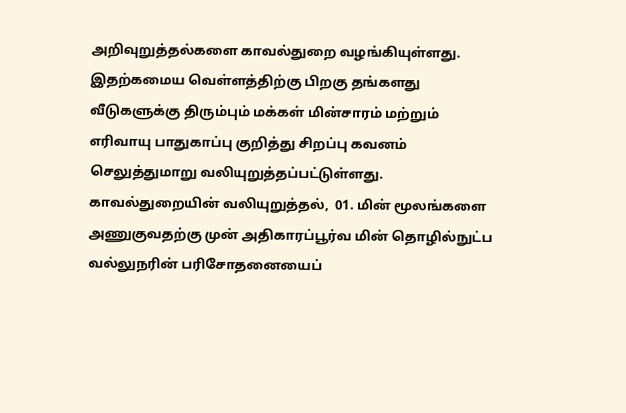அறிவுறுத்தல்களை காவல்துறை வழங்கியுள்ளது. இதற்கமைய வெள்ளத்திற்கு பிறகு தங்களது வீடுகளுக்கு திரும்பும் மக்கள் மின்சாரம் மற்றும் எரிவாயு பாதுகாப்பு குறித்து சிறப்பு கவனம் செலுத்துமாறு வலியுறுத்தப்பட்டுள்ளது. காவல்துறையின் வலியுறுத்தல்,  01. மின் மூலங்களை அணுகுவதற்கு முன் அதிகாரப்பூர்வ மின் தொழில்நுட்ப வல்லுநரின் பரிசோதனையைப்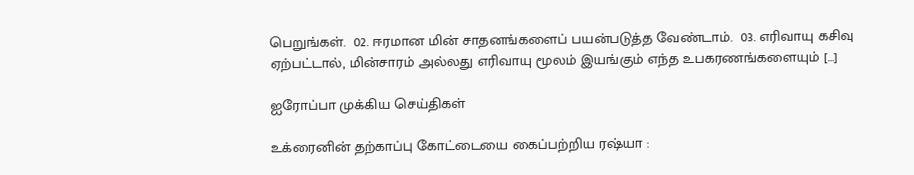பெறுங்கள்.  02. ஈரமான மின் சாதனங்களைப் பயன்படுத்த வேண்டாம்.  03. எரிவாயு கசிவு ஏற்பட்டால், மின்சாரம் அல்லது எரிவாயு மூலம் இயங்கும் எந்த உபகரணங்களையும் […]

ஐரோப்பா முக்கிய செய்திகள்

உக்ரைனின் தற்காப்பு கோட்டையை கைப்பற்றிய ரஷ்யா :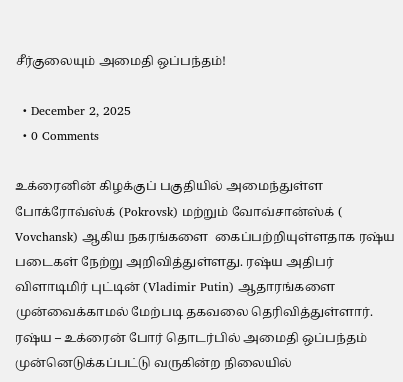சீர்குலையும் அமைதி ஒப்பந்தம்!

  • December 2, 2025
  • 0 Comments

உக்ரைனின் கிழக்குப் பகுதியில் அமைந்துள்ள போக்ரோவ்ஸ்க் (Pokrovsk) மற்றும் வோவ்சான்ஸ்க் ( Vovchansk) ஆகிய நகரங்களை  கைப்பற்றியுள்ளதாக ரஷ்ய படைகள் நேற்று அறிவித்துள்ளது. ரஷ்ய அதிபர் விளாடிமிர் புட்டின் (Vladimir Putin) ஆதாரங்களை முன்வைக்காமல் மேற்படி தகவலை தெரிவித்துள்ளார். ரஷ்ய – உக்ரைன் போர் தொடர்பில் அமைதி ஒப்பந்தம் முன்னெடுக்கப்பட்டு வருகின்ற நிலையில்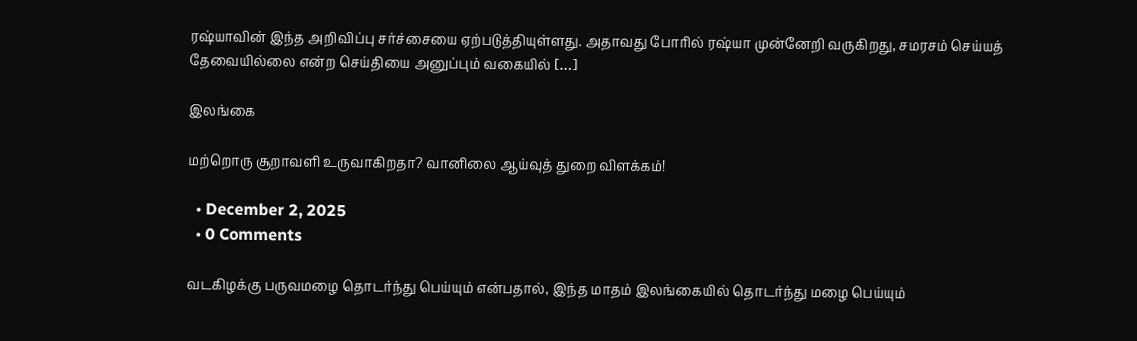ரஷ்யாவின் இந்த அறிவிப்பு சர்ச்சையை ஏற்படுத்தியுள்ளது. அதாவது போரில் ரஷ்யா முன்னேறி வருகிறது, சமரசம் செய்யத் தேவையில்லை என்ற செய்தியை அனுப்பும் வகையில் […]

இலங்கை

மற்றொரு சூறாவளி உருவாகிறதா? வானிலை ஆய்வுத் துறை விளக்கம்!

  • December 2, 2025
  • 0 Comments

வடகிழக்கு பருவமழை தொடர்ந்து பெய்யும் என்பதால், இந்த மாதம் இலங்கையில் தொடர்ந்து மழை பெய்யும்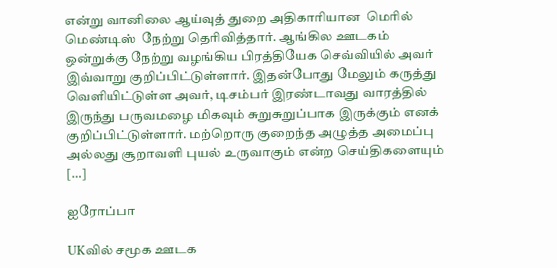என்று வானிலை ஆய்வுத் துறை அதிகாரியான  மெரில் மெண்டிஸ்  நேற்று தெரிவித்தார். ஆங்கில ஊடகம் ஒன்றுக்கு நேற்று வழங்கிய பிரத்தியேக செவ்வியில் அவர் இவ்வாறு குறிப்பிட்டுள்ளார். இதன்போது மேலும் கருத்து வெளியிட்டுள்ள அவர், டிசம்பர் இரண்டாவது வாரத்தில் இருந்து பருவமழை மிகவும் சுறுசுறுப்பாக இருக்கும் எனக் குறிப்பிட்டுள்ளார். மற்றொரு குறைந்த அழுத்த அமைப்பு அல்லது சூறாவளி புயல் உருவாகும் என்ற செய்திகளையும் […]

ஐரோப்பா

UKவில் சமூக ஊடக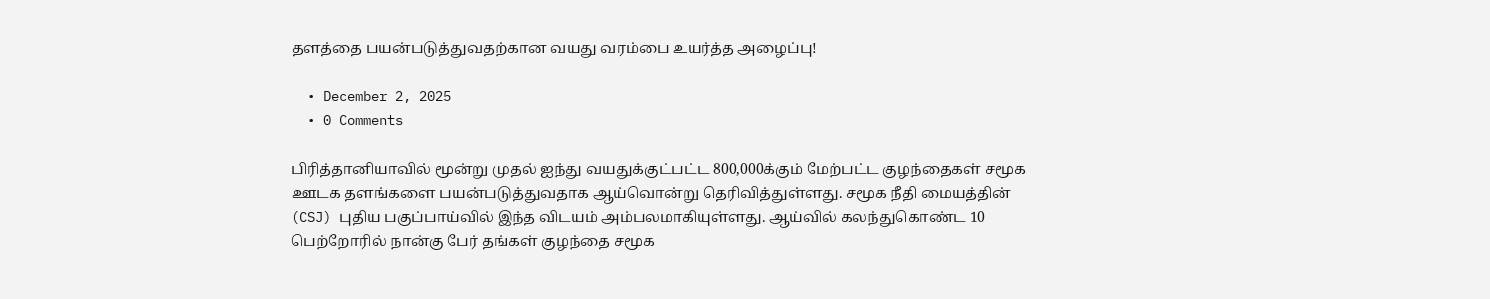தளத்தை பயன்படுத்துவதற்கான வயது வரம்பை உயர்த்த அழைப்பு!

  • December 2, 2025
  • 0 Comments

பிரித்தானியாவில் மூன்று முதல் ஐந்து வயதுக்குட்பட்ட 800,000க்கும் மேற்பட்ட குழந்தைகள் சமூக ஊடக தளங்களை பயன்படுத்துவதாக ஆய்வொன்று தெரிவித்துள்ளது. சமூக நீதி மையத்தின் (CSJ) புதிய பகுப்பாய்வில் இந்த விடயம் அம்பலமாகியுள்ளது. ஆய்வில் கலந்துகொண்ட 10 பெற்றோரில் நான்கு பேர் தங்கள் குழந்தை சமூக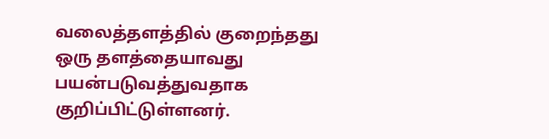வலைத்தளத்தில் குறைந்தது ஒரு தளத்தையாவது பயன்படுவத்துவதாக குறிப்பிட்டுள்ளனர்.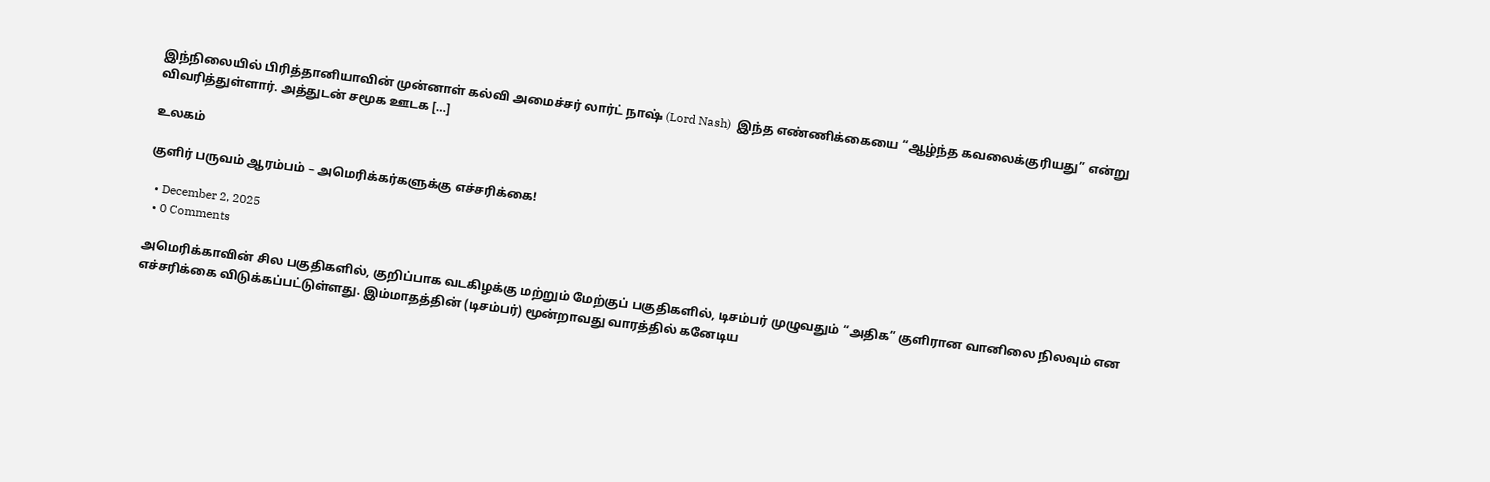இந்நிலையில் பிரித்தானியாவின் முன்னாள் கல்வி அமைச்சர் லார்ட் நாஷ் (Lord Nash)  இந்த எண்ணிக்கையை “ஆழ்ந்த கவலைக்குரியது” என்று விவரித்துள்ளார். அத்துடன் சமூக ஊடக […]

உலகம்

குளிர் பருவம் ஆரம்பம் – அமெரிக்கர்களுக்கு எச்சரிக்கை!

  • December 2, 2025
  • 0 Comments

அமெரிக்காவின் சில பகுதிகளில், குறிப்பாக வடகிழக்கு மற்றும் மேற்குப் பகுதிகளில், டிசம்பர் முழுவதும் “அதிக” குளிரான வானிலை நிலவும் என எச்சரிக்கை விடுக்கப்பட்டுள்ளது. இம்மாதத்தின் (டிசம்பர்) மூன்றாவது வாரத்தில் கனேடிய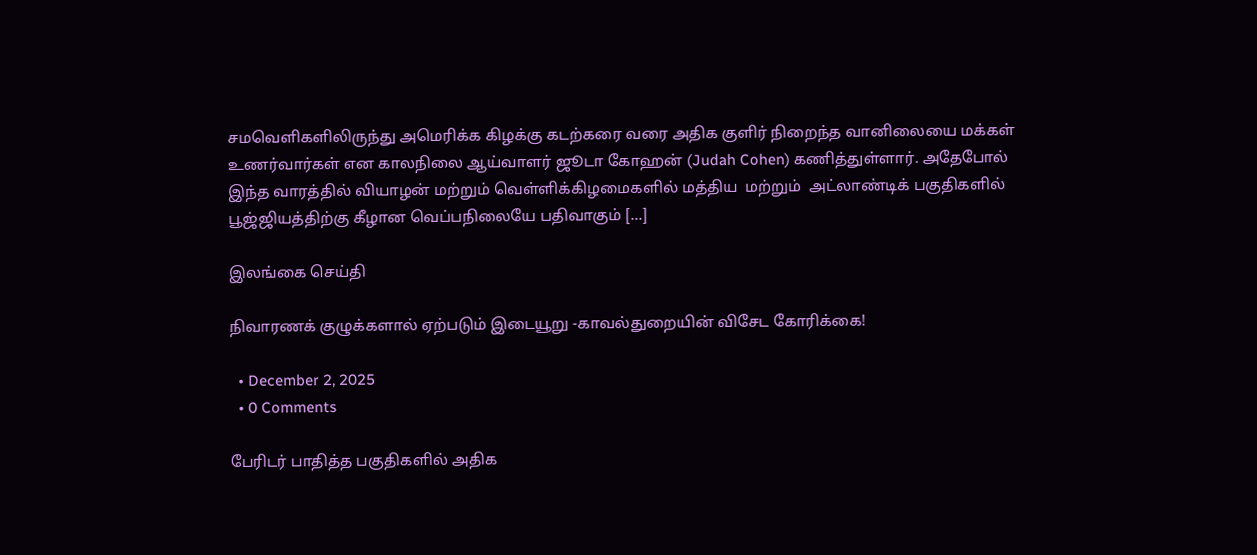சமவெளிகளிலிருந்து அமெரிக்க கிழக்கு கடற்கரை வரை அதிக குளிர் நிறைந்த வானிலையை மக்கள் உணர்வார்கள் என காலநிலை ஆய்வாளர் ஜூடா கோஹன் (Judah Cohen) கணித்துள்ளார். அதேபோல் இந்த வாரத்தில் வியாழன் மற்றும் வெள்ளிக்கிழமைகளில் மத்திய  மற்றும்  அட்லாண்டிக் பகுதிகளில் பூஜ்ஜியத்திற்கு கீழான வெப்பநிலையே பதிவாகும் […]

இலங்கை செய்தி

நிவாரணக் குழுக்களால் ஏற்படும் இடையூறு -காவல்துறையின் விசேட கோரிக்கை!

  • December 2, 2025
  • 0 Comments

பேரிடர் பாதித்த பகுதிகளில் அதிக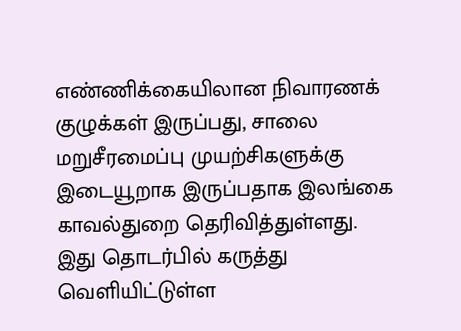எண்ணிக்கையிலான நிவாரணக் குழுக்கள் இருப்பது, சாலை மறுசீரமைப்பு முயற்சிகளுக்கு இடையூறாக இருப்பதாக இலங்கை காவல்துறை தெரிவித்துள்ளது. இது தொடர்பில் கருத்து வெளியிட்டுள்ள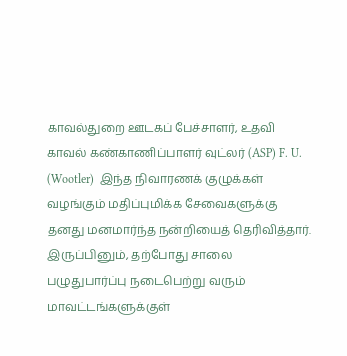காவல்துறை ஊடகப் பேச்சாளர், உதவி காவல் கண்காணிப்பாளர் வுட்லர் (ASP) F. U. (Wootler)  இந்த நிவாரணக் குழுக்கள் வழங்கும் மதிப்புமிக்க சேவைகளுக்கு தனது மனமார்ந்த நன்றியைத் தெரிவித்தார். இருப்பினும், தற்போது சாலை பழுதுபார்ப்பு நடைபெற்று வரும் மாவட்டங்களுக்குள்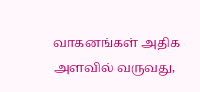வாகனங்கள் அதிக அளவில் வருவது,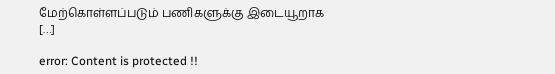மேற்கொள்ளப்படும் பணிகளுக்கு இடையூறாக […]

error: Content is protected !!